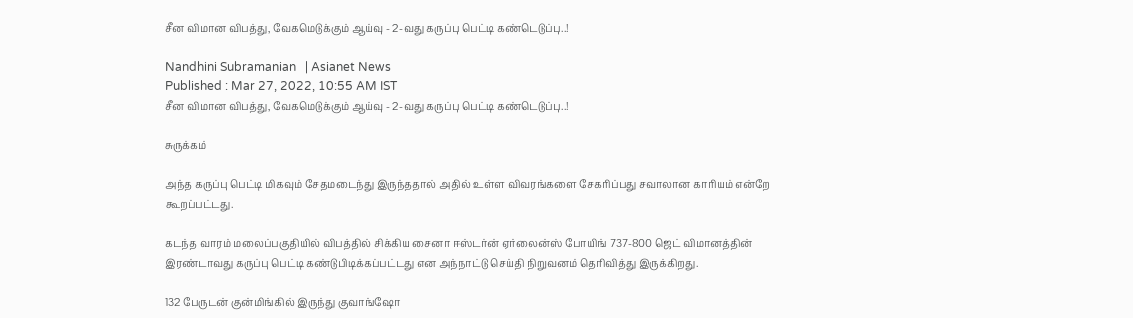சீன விமான விபத்து, வேகமெடுக்கும் ஆய்வு - 2-வது கருப்பு பெட்டி கண்டெடுப்பு..!

Nandhini Subramanian   | Asianet News
Published : Mar 27, 2022, 10:55 AM IST
சீன விமான விபத்து, வேகமெடுக்கும் ஆய்வு - 2-வது கருப்பு பெட்டி கண்டெடுப்பு..!

சுருக்கம்

அந்த கருப்பு பெட்டி மிகவும் சேதமடைந்து இருந்ததால் அதில் உள்ள விவரங்களை சேகரிப்பது சவாலான காரியம் என்றே கூறப்பட்டது.

கடந்த வாரம் மலைப்பகுதியில் விபத்தில் சிக்கிய சைனா ஈஸ்டர்ன் ஏர்லைன்ஸ் போயிங் 737-800 ஜெட் விமானத்தின் இரண்டாவது கருப்பு பெட்டி கண்டுபிடிக்கப்பட்டது என அந்நாட்டு செய்தி நிறுவனம் தெரிவித்து இருக்கிறது.

132 பேருடன் குன்மிங்கில் இருந்து குவாங்ஷோ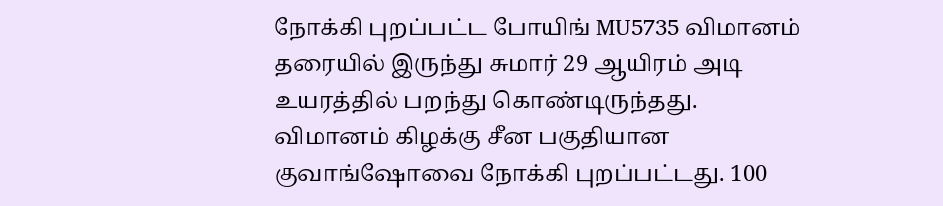நோக்கி புறப்பட்ட போயிங் MU5735 விமானம் தரையில் இருந்து சுமார் 29 ஆயிரம் அடி உயரத்தில் பறந்து கொண்டிருந்தது. விமானம் கிழக்கு சீன பகுதியான குவாங்ஷோவை நோக்கி புறப்பட்டது. 100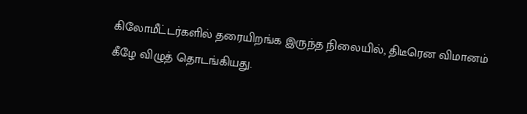கிலோமீட்டர்களில் தரையிறங்க இருந்த நிலையில், திடீரென விமானம் கீழே விழுத் தொடங்கியது.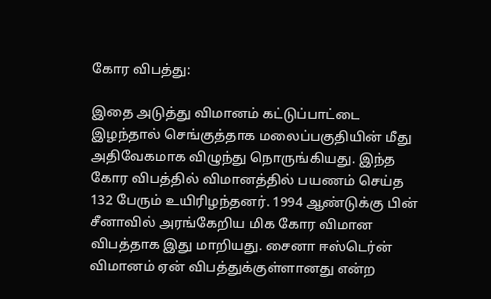கோர விபத்து:

இதை அடுத்து விமானம் கட்டுப்பாட்டை இழந்தால் செங்குத்தாக மலைப்பகுதியின் மீது அதிவேகமாக விழுந்து நொருங்கியது. இந்த கோர விபத்தில் விமானத்தில் பயணம் செய்த 132 பேரும் உயிரிழந்தனர். 1994 ஆண்டுக்கு பின் சீனாவில் அரங்கேறிய மிக கோர விமான விபத்தாக இது மாறியது. சைனா ஈஸ்டெர்ன் விமானம் ஏன் விபத்துக்குள்ளானது என்ற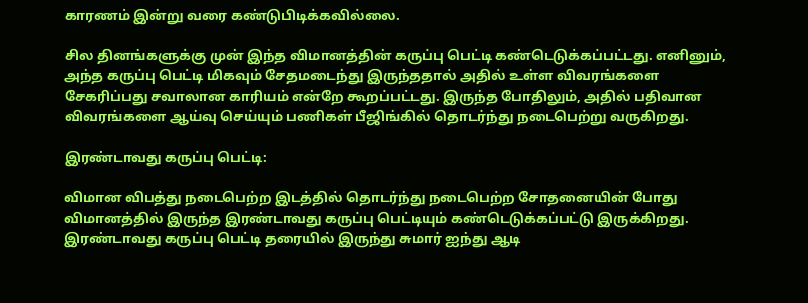காரணம் இன்று வரை கண்டுபிடிக்கவில்லை.

சில தினங்களுக்கு முன் இந்த விமானத்தின் கருப்பு பெட்டி கண்டெடுக்கப்பட்டது. எனினும், அந்த கருப்பு பெட்டி மிகவும் சேதமடைந்து இருந்ததால் அதில் உள்ள விவரங்களை சேகரிப்பது சவாலான காரியம் என்றே கூறப்பட்டது. இருந்த போதிலும், அதில் பதிவான விவரங்களை ஆய்வு செய்யும் பணிகள் பீஜிங்கில் தொடர்ந்து நடைபெற்று வருகிறது.

இரண்டாவது கருப்பு பெட்டி:

விமான விபத்து நடைபெற்ற இடத்தில் தொடர்ந்து நடைபெற்ற சோதனையின் போது விமானத்தில் இருந்த இரண்டாவது கருப்பு பெட்டியும் கண்டெடுக்கப்பட்டு இருக்கிறது. இரண்டாவது கருப்பு பெட்டி தரையில் இருந்து சுமார் ஐந்து ஆடி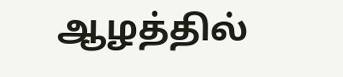ஆழத்தில்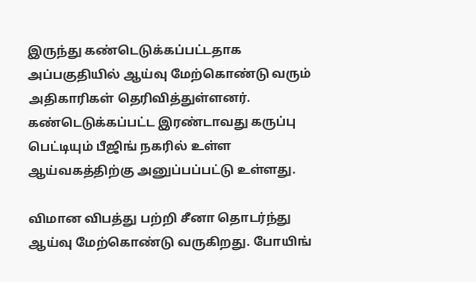இருந்து கண்டெடுக்கப்பட்டதாக அப்பகுதியில் ஆய்வு மேற்கொண்டு வரும் அதிகாரிகள் தெரிவித்துள்ளனர். கண்டெடுக்கப்பட்ட இரண்டாவது கருப்பு பெட்டியும் பீஜிங் நகரில் உள்ள ஆய்வகத்திற்கு அனுப்பப்பட்டு உள்ளது.

விமான விபத்து பற்றி சீனா தொடர்ந்து ஆய்வு மேற்கொண்டு வருகிறது. போயிங்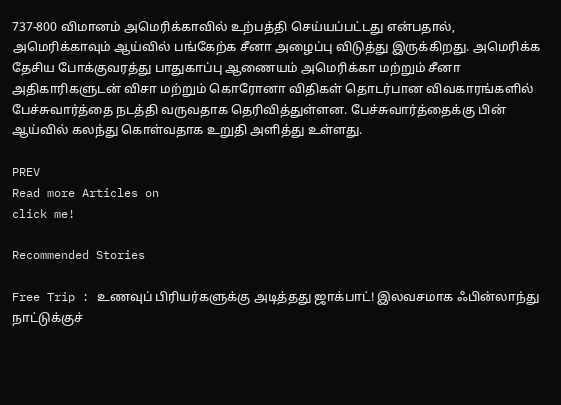737-800 விமானம் அமெரிக்காவில் உற்பத்தி செய்யப்பட்டது என்பதால், அமெரிக்காவும் ஆய்வில் பங்கேற்க சீனா அழைப்பு விடுத்து இருக்கிறது. அமெரிக்க தேசிய போக்குவரத்து பாதுகாப்பு ஆணையம் அமெரிக்கா மற்றும் சீனா அதிகாரிகளுடன் விசா மற்றும் கொரோனா விதிகள் தொடர்பான விவகாரங்களில் பேச்சுவார்த்தை நடத்தி வருவதாக தெரிவித்துள்ளன. பேச்சுவார்த்தைக்கு பின் ஆய்வில் கலந்து கொள்வதாக உறுதி அளித்து உள்ளது.

PREV
Read more Articles on
click me!

Recommended Stories

Free Trip : உணவுப் பிரியர்களுக்கு அடித்தது ஜாக்பாட்! இலவசமாக ஃபின்லாந்து நாட்டுக்குச்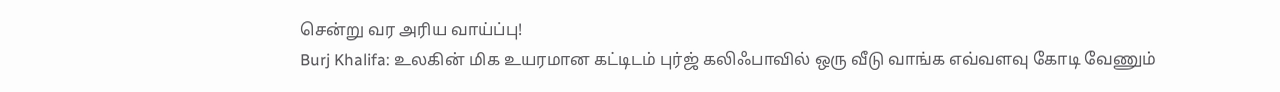சென்று வர அரிய வாய்ப்பு!
Burj Khalifa: உலகின் மிக உயரமான கட்டிடம் புர்ஜ் கலிஃபாவில் ஒரு வீடு வாங்க எவ்வளவு கோடி வேணும்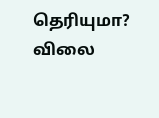தெரியுமா? விலை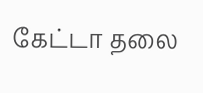கேட்டா தலை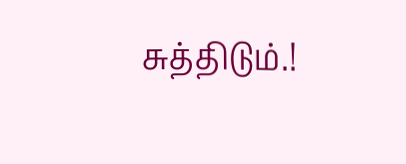சுத்திடும்.!